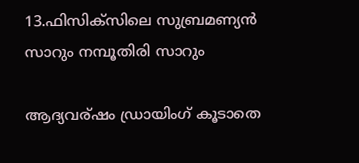13.ഫിസിക്സിലെ സുബ്രമണ്യന്‍ സാറും നമ്പൂതിരി സാറും

ആദ്യവര്ഷം ഡ്രായിംഗ് കൂടാതെ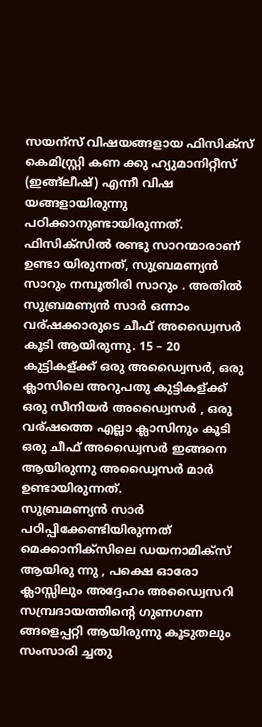സയന്സ് വിഷയങ്ങളായ ഫിസിക്സ് കെമിസ്റ്റ്രി കണ ക്കു ഹ്യുമാനിറ്റീസ് (ഇങ്ങ്ലീഷ്‌) എന്നീ വിഷ യങ്ങളായിരുന്നു പഠിക്കാനുണ്ടായിരുന്നത്. ഫിസിക്സില്‍ രണ്ടു സാറന്മാരാണ് ഉണ്ടാ യിരുന്നത്, സുബ്രമണ്യന്‍ സാറും നമ്പൂതിരി സാറും . അതില്‍ സുബ്രമണ്യന്‍ സാര്‍ ഒന്നാം വര്ഷക്കാരുടെ ചീഫ് അഡ്വൈസര്‍ കൂടി ആയിരുന്നു. 15 – 20 കുട്ടികള്ക്ക് ഒരു അഡ്വൈസര്‍, ഒരു ക്ലാസിലെ അറുപതു കുട്ടികള്ക്ക് ഒരു സീനിയര്‍ അഡ്വൈസര്‍ , ഒരു വര്ഷ‍ത്തെ എല്ലാ ക്ലാസിനും കൂടി ഒരു ചീഫ് അഡ്വൈസര്‍ ഇങ്ങനെ ആയിരുന്നു അഡ്വൈസര്‍ മാര്‍ ഉണ്ടായിരുന്നത്.
സുബ്രമണ്യന്‍ സാര്‍ പഠിപ്പിക്കേണ്ടിയിരുന്നത് മെക്കാനിക്സിലെ ഡയനാമിക്സ് ആയിരു ന്നു , പക്ഷെ ഓരോ ക്ലാസ്സിലും അദ്ദേഹം അഡ്വൈസറി സമ്പ്രദായത്തിന്റെ ഗുണഗണ ങ്ങളെപ്പറ്റി ആയിരുന്നു കൂടുതലും സംസാരി ച്ചതു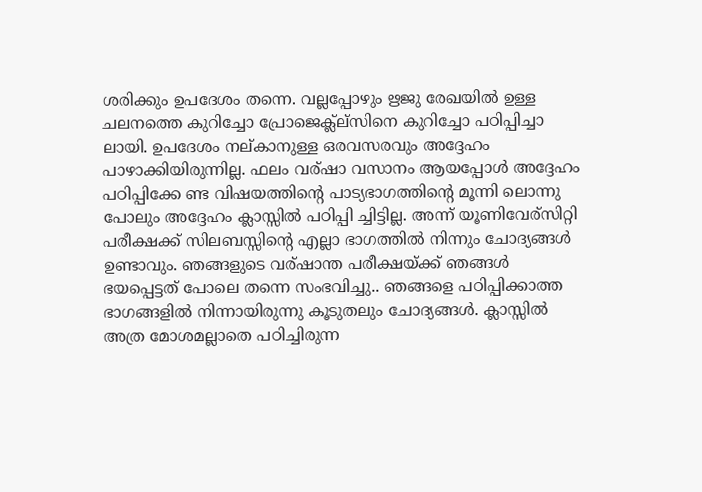ശരിക്കും ഉപദേശം തന്നെ. വല്ലപ്പോഴും ഋജു രേഖയില്‍ ഉള്ള ചലനത്തെ കുറിച്ചോ പ്രോജെക്ല്‍ല്സിനെ കുറിച്ചോ പഠിപ്പിച്ചാ ലായി. ഉപദേശം നല്കാനുള്ള ഒരവസരവും അദ്ദേഹം പാഴാക്കിയിരുന്നില്ല. ഫലം വര്ഷാ വസാനം ആയപ്പോള്‍ അദ്ദേഹം പഠിപ്പിക്കേ ണ്ട വിഷയത്തിന്റെ പാട്യഭാഗത്തിന്റെ മൂന്നി ലൊന്നു പോലും അദ്ദേഹം ക്ലാസ്സില്‍ പഠിപ്പി ച്ചിട്ടില്ല. അന്ന് യൂണിവേര്സിറ്റി പരീക്ഷക്ക്‌ സിലബസ്സിന്റെ എല്ലാ ഭാഗത്തില്‍ നിന്നും ചോദ്യങ്ങള്‍ ഉണ്ടാവും. ഞങ്ങളുടെ വര്ഷാന്ത പരീക്ഷയ്ക്ക് ഞങ്ങള്‍ ഭയപ്പെട്ടത് പോലെ തന്നെ സംഭവിച്ചു.. ഞങ്ങളെ പഠിപ്പിക്കാത്ത ഭാഗങ്ങളില്‍ നിന്നായിരുന്നു കൂടുതലും ചോദ്യങ്ങള്‍. ക്ലാസ്സില്‍ അത്ര മോശമല്ലാതെ പഠിച്ചിരുന്ന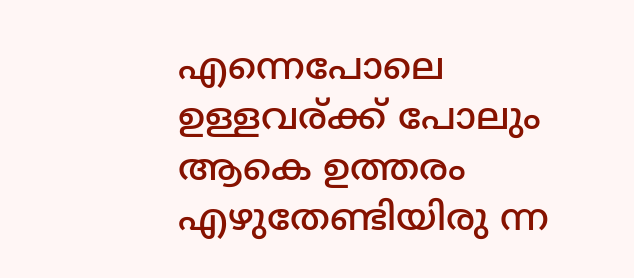എന്നെപോലെ ഉള്ളവര്ക്ക് പോലും ആകെ ഉത്തരം എഴുതേണ്ടിയിരു ന്ന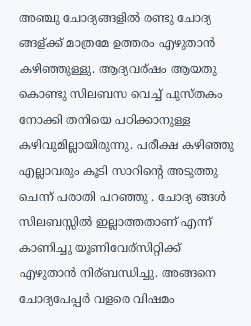അഞ്ചു ചോദ്യങ്ങളില്‍ രണ്ടു ചോദ്യ ങ്ങള്ക്ക് മാത്രമേ ഉത്തരം എഴുതാന്‍ കഴിഞ്ഞുള്ളു. ആദ്യവര്ഷം ആയതു കൊണ്ടു സിലബസ വെച്ച് പുസ്തകം നോക്കി തനിയെ പഠിക്കാനുള്ള കഴിവുമില്ലായിരുന്നു. പരീക്ഷ കഴിഞ്ഞു എല്ലാവരും കൂടി സാറിന്റെ അടുത്തു ചെന്ന് പരാതി പറഞ്ഞു . ചോദ്യ ങ്ങള്‍ സിലബസ്സില്‍ ഇല്ലാത്തതാണ് എന്ന് കാണിച്ചു യൂണിവേര്സിറ്റിക്ക് എഴുതാന്‍ നിര്ബന്ധിച്ചു. അങ്ങനെ ചോദ്യപേപ്പര്‍ വളരെ വിഷമം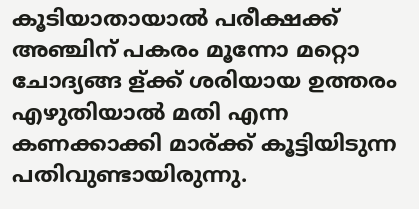കൂടിയാതായാല്‍ പരീക്ഷക്ക് അഞ്ചിന് പകരം മൂന്നോ മറ്റൊ ചോദ്യങ്ങ ള്ക്ക് ശരിയായ ഉത്തരം എഴുതിയാല്‍ മതി എന്ന കണക്കാക്കി മാര്ക്ക് കൂട്ടിയിടുന്ന പതിവുണ്ടായിരുന്നു.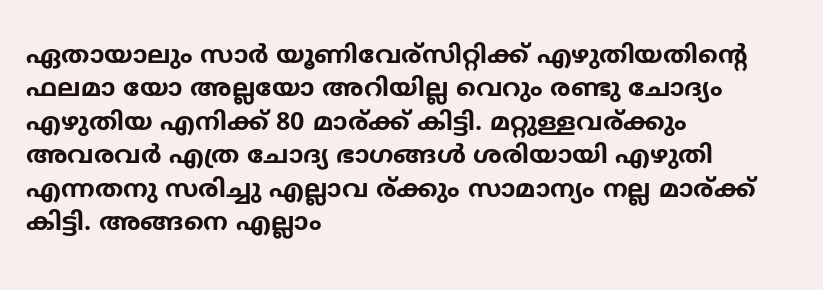ഏതായാലും സാര്‍ യൂണിവേര്സിറ്റിക്ക് എഴുതിയതിന്റെ ഫലമാ യോ അല്ലയോ അറിയില്ല വെറും രണ്ടു ചോദ്യം എഴുതിയ എനിക്ക് 80 മാര്ക്ക് കിട്ടി. മറ്റുള്ളവര്ക്കും അവരവര്‍ എത്ര ചോദ്യ ഭാഗങ്ങള്‍ ശരിയായി എഴുതി എന്നതനു സരിച്ചു എല്ലാവ ര്ക്കും സാമാന്യം നല്ല മാര്ക്ക് കിട്ടി. അങ്ങനെ എല്ലാം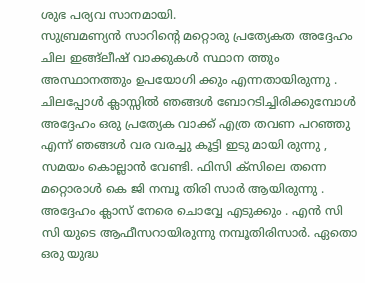ശുഭ പര്യവ സാനമായി.
സുബ്രമണ്യന്‍ സാറിന്റെ മറ്റൊരു പ്രത്യേകത അദ്ദേഹം ചില ഇങ്ങ്ലീഷ്‌ വാക്കുകള്‍ സ്ഥാന ത്തും അസ്ഥാനത്തും ഉപയോഗി ക്കും എന്നതായിരുന്നു . ചിലപ്പോള്‍ ക്ലാസ്സില്‍ ഞങ്ങള്‍ ബോറടിച്ചിരിക്കുമ്പോള്‍ അദ്ദേഹം ഒരു പ്രത്യേക വാക്ക് എത്ര തവണ പറഞ്ഞു എന്ന് ഞങ്ങള്‍ വര വരച്ചു കൂട്ടി ഇടു മായി രുന്നു , സമയം കൊല്ലാന്‍ വേണ്ടി. ഫിസി ക്സിലെ തന്നെ മറ്റൊരാള്‍ കെ ജി നമ്പൂ തിരി സാര്‍ ആയിരുന്നു . അദ്ദേഹം ക്ലാസ് നേരെ ചൊവ്വേ എടുക്കും . എന്‍ സി സി യുടെ ആഫീസറായിരുന്നു നമ്പൂതിരിസാര്‍. ഏതൊ ഒരു യുദ്ധ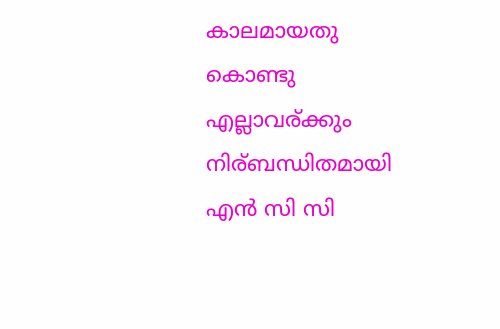കാലമായതു കൊണ്ടു എല്ലാവര്ക്കും നിര്ബന്ധിതമായി എന്‍ സി സി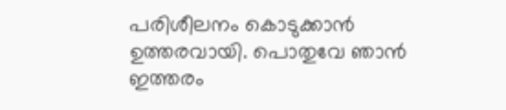പരിശീലനം കൊടുക്കാന്‍ ഉത്തരവായി. പൊതുവേ ഞാന്‍ ഇത്തരം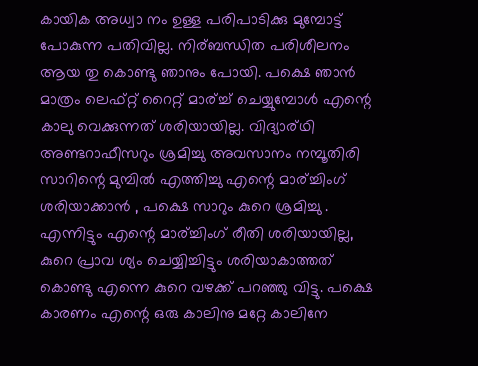കായിക അധ്വാ നം ഉള്ള പരിപാടിക്കു മുമ്പോട്ട്‌ പോകുന്ന പതിവില്ല. നിര്ബന്ധിത പരിശീലനം ആയ തു കൊണ്ടു ഞാനും പോയി. പക്ഷെ ഞാന്‍ മാത്രം ലെഫ്റ്റ് റൈറ്റ് മാര്ച്ച് ചെയ്യുമ്പോള്‍ എന്റെ കാലു വെക്കുന്നത് ശരിയായില്ല. വിദ്യാര്ഥി അണ്ടറാഫീസറും ശ്രമിച്ചു അവസാനം നമ്പൂതിരി സാറിന്റെ മുമ്പില്‍ എത്തിച്ചു എന്റെ മാര്ച്ചിംഗ് ശരിയാക്കാന്‍ , പക്ഷെ സാറും കുറെ ശ്രമിച്ചു . എന്നിട്ടും എന്റെ മാര്ച്ചിംഗ് രീതി ശരിയായില്ല, കുറെ പ്രാവ ശ്യം ചെയ്യിച്ചിട്ടും ശരിയാകാത്തത് കൊണ്ടു എന്നെ കുറെ വഴക്ക് പറഞ്ഞു വിട്ടു. പക്ഷെ കാരണം എന്റെ ഒരു കാലിനു മറ്റേ കാലിനേ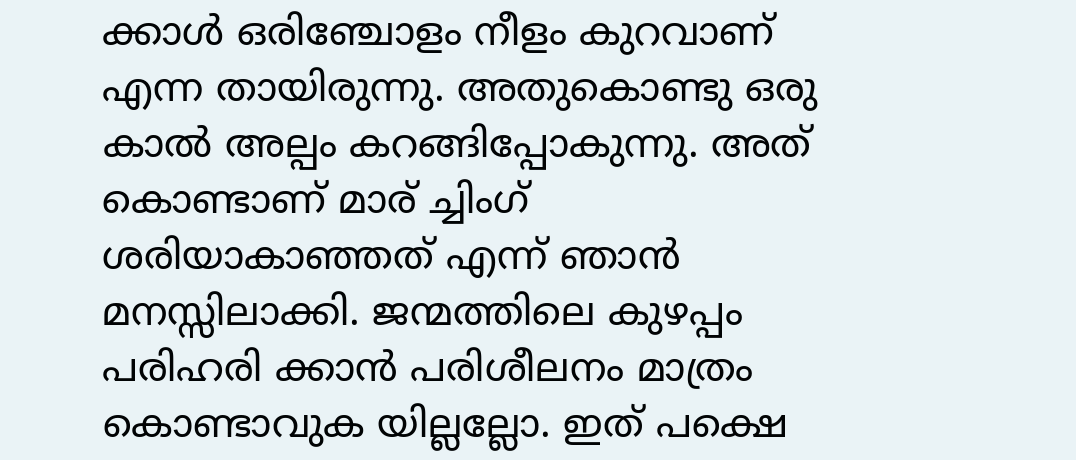ക്കാള്‍ ഒരിഞ്ചോളം നീളം കുറവാണ് എന്ന തായിരുന്നു. അതുകൊണ്ടു ഒരു കാല്‍ അല്പം കറങ്ങിപ്പോകുന്നു. അത് കൊണ്ടാണ് മാര് ച്ചിംഗ് ശരിയാകാഞ്ഞത്‌ എന്ന് ഞാന്‍ മനസ്സിലാക്കി. ജന്മത്തിലെ കുഴപ്പം പരിഹരി ക്കാൻ പരിശീലനം മാത്രം കൊണ്ടാവുക യില്ലല്ലോ. ഇത് പക്ഷെ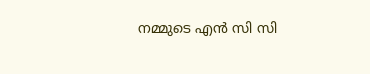നമ്മുടെ എന്‍ സി സി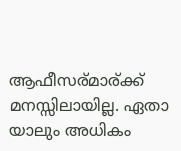ആഫീസര്മാര്ക്ക് മനസ്സിലായില്ല. ഏതാ യാലും അധികം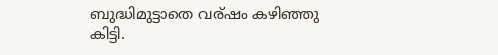ബുദ്ധിമുട്ടാതെ വര്ഷം കഴിഞ്ഞു കിട്ടി.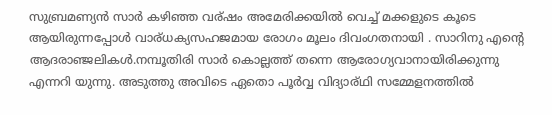സുബ്രമണ്യന്‍ സാര്‍ കഴിഞ്ഞ വര്ഷം അമേരിക്കയില്‍ വെച്ച് മക്കളുടെ കൂടെ ആയിരുന്നപ്പോള്‍ വാര്ധക്യസഹജമായ രോഗം മൂലം ദിവംഗതനായി . സാറിനു എന്റെ ആദരാഞ്ജലികള്‍.നമ്പൂതിരി സാര്‍ കൊല്ലത്ത് തന്നെ ആരോഗ്യവാനായിരിക്കുന്നു എന്നറി യുന്നു. അടുത്തു അവിടെ ഏതൊ പൂർവ്വ വിദ്യാര്ഥി സമ്മേളനത്തില്‍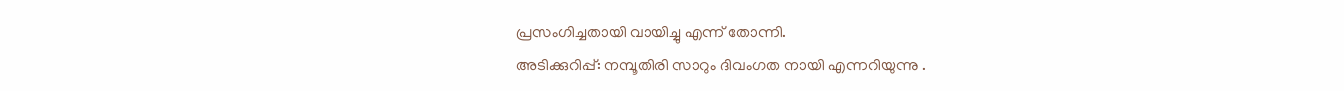പ്രസംഗിച്ചതായി വായിച്ചു എന്ന് തോന്നി.
അടിക്കുറിപ്പ്: നമ്പൂതിരി സാറും ദിവംഗത നായി എന്നറിയുന്നു .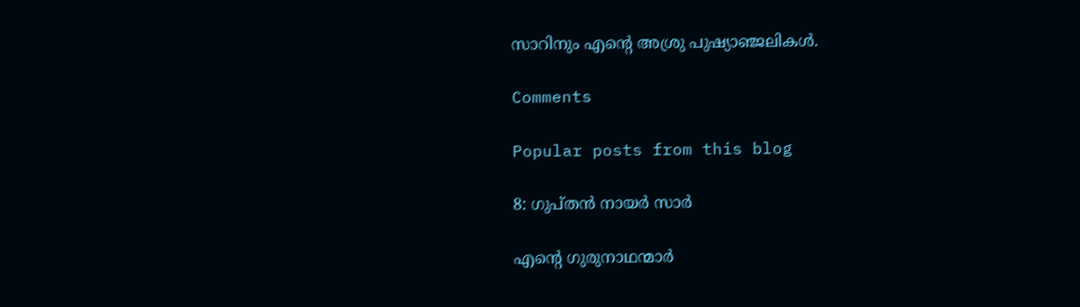സാറിനും എന്റെ അശ്രു പുഷ്യാഞ്ജലികൾ.

Comments

Popular posts from this blog

8: ഗുപ്തന്‍ നായര്‍ സാര്‍

എന്റെ ഗുരുനാഥന്മാര്‍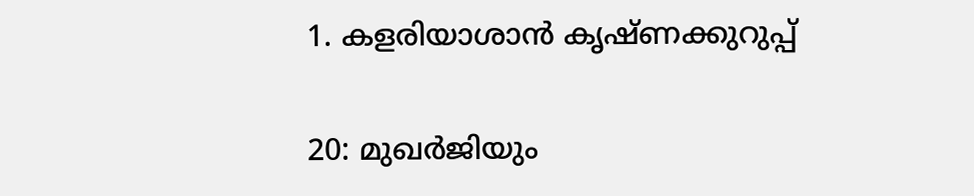1. കളരിയാശാന്‍ കൃഷ്ണക്കുറുപ്പ്

20: മുഖര്‍ജിയും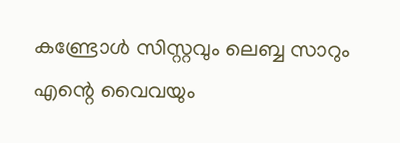കണ്ട്രോള്‍ സിസ്റ്റവും ലെബ്ബ സാറും എന്റെ വൈവയും